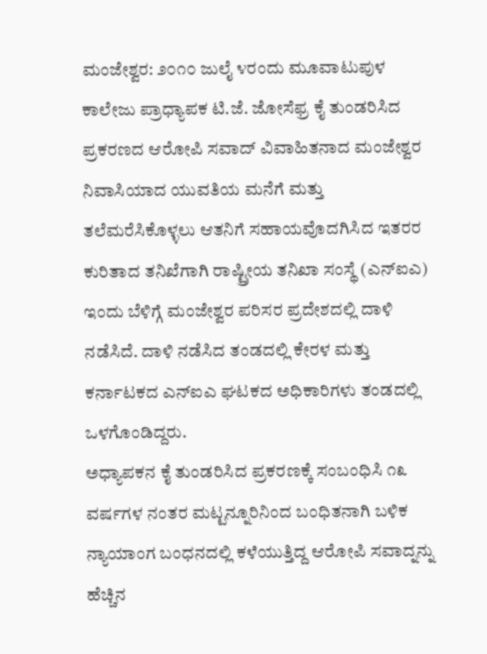ಮಂಜೇಶ್ವರ: ೨೦೧೦ ಜುಲೈ ೪ರಂದು ಮೂವಾಟುಪುಳ ಕಾಲೇಜು ಪ್ರಾಧ್ಯಾಪಕ ಟಿ.ಜೆ. ಜೋಸೆಫ್ರ ಕೈ ತುಂಡರಿಸಿದ ಪ್ರಕರಣದ ಆರೋಪಿ ಸವಾದ್ ವಿವಾಹಿತನಾದ ಮಂಜೇಶ್ವರ ನಿವಾಸಿಯಾದ ಯುವತಿಯ ಮನೆಗೆ ಮತ್ತು ತಲೆಮರೆಸಿಕೊಳ್ಳಲು ಆತನಿಗೆ ಸಹಾಯವೊದಗಿಸಿದ ಇತರರ ಕುರಿತಾದ ತನಿಖೆಗಾಗಿ ರಾಷ್ಟ್ರೀಯ ತನಿಖಾ ಸಂಸ್ಥೆ (ಎನ್ಐಎ) ಇಂದು ಬೆಳಿಗ್ಗೆ ಮಂಜೇಶ್ವರ ಪರಿಸರ ಪ್ರದೇಶದಲ್ಲಿ ದಾಳಿ ನಡೆಸಿದೆ. ದಾಳಿ ನಡೆಸಿದ ತಂಡದಲ್ಲಿ ಕೇರಳ ಮತ್ತು ಕರ್ನಾಟಕದ ಎನ್ಐಎ ಘಟಕದ ಅಧಿಕಾರಿಗಳು ತಂಡದಲ್ಲಿ ಒಳಗೊಂಡಿದ್ದರು.
ಅಧ್ಯಾಪಕನ ಕೈ ತುಂಡರಿಸಿದ ಪ್ರಕರಣಕ್ಕೆ ಸಂಬಂಧಿಸಿ ೧೩ ವರ್ಷಗಳ ನಂತರ ಮಟ್ಟನ್ನೂರಿನಿಂದ ಬಂಧಿತನಾಗಿ ಬಳಿಕ ನ್ಯಾಯಾಂಗ ಬಂಧನದಲ್ಲಿ ಕಳೆಯುತ್ತಿದ್ದ ಆರೋಪಿ ಸವಾದ್ನನ್ನು ಹೆಚ್ಚಿನ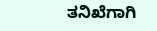ತನಿಖೆಗಾಗಿ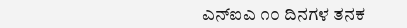ಎನ್ಐಎ ೧೦ ದಿನಗಳ ತನಕ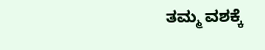ತಮ್ಮ ವಶಕ್ಕೆ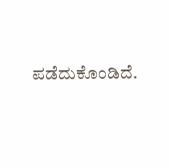ಪಡೆದುಕೊಂಡಿದೆ.